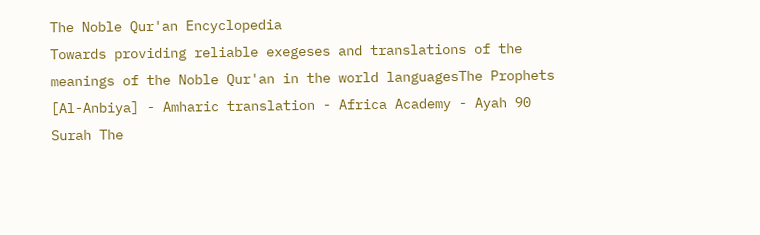The Noble Qur'an Encyclopedia
Towards providing reliable exegeses and translations of the meanings of the Noble Qur'an in the world languagesThe Prophets [Al-Anbiya] - Amharic translation - Africa Academy - Ayah 90
Surah The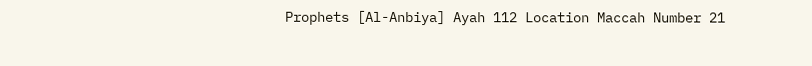Prophets [Al-Anbiya] Ayah 112 Location Maccah Number 21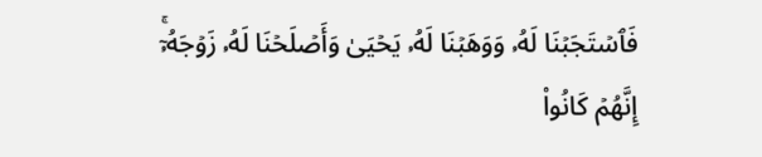فَٱسۡتَجَبۡنَا لَهُۥ وَوَهَبۡنَا لَهُۥ يَحۡيَىٰ وَأَصۡلَحۡنَا لَهُۥ زَوۡجَهُۥٓۚ إِنَّهُمۡ كَانُواْ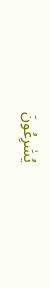يُسَٰرِعُونَ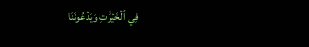فِي ٱلۡخَيۡرَٰتِ وَيَدۡعُونَنَا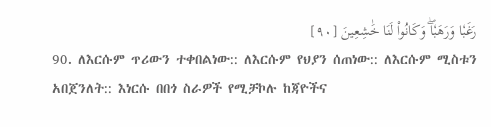رَغَبٗا وَرَهَبٗاۖ وَكَانُواْ لَنَا خَٰشِعِينَ [٩٠]
90. ለእርሱም ጥሪውን ተቀበልነው:: ለእርሱም የህያን ሰጠነው:: ለእርሱም ሚስቱን አበጀንለት:: እነርሱ በበጎ ስራዎች የሚቻኮሉ ከጃዮችና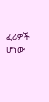ፈሪዎች ሆነው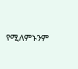የሚለምኑንም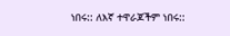ነበሩ:: ለእኛ ተዋራጆችም ነበሩ::